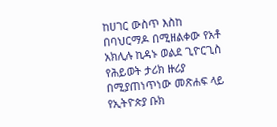ከሀገር ውስጥ እስከ በባህርማዶ በሚዘልቀው የአቶ አክሊሉ ኪዳኑ ወልደ ጊዮርጊስ የሕይወት ታሪክ ዙሪያ በሚያጠነጥነው መጽሐፍ ላይ የኢትዮጵያ ቡክ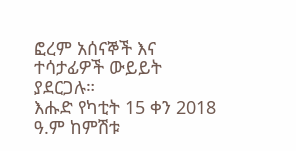ፎረም አሰናኞች እና ተሳታፊዎች ውይይት ያደርጋሉ።
እሑድ የካቲት 15 ቀን 2018 ዓ.ም ከምሽቱ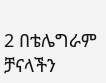2 በቴሌግራም ቻናላችን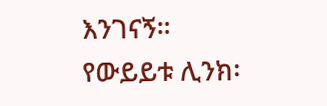እንገናኝ።
የውይይቱ ሊንክ፡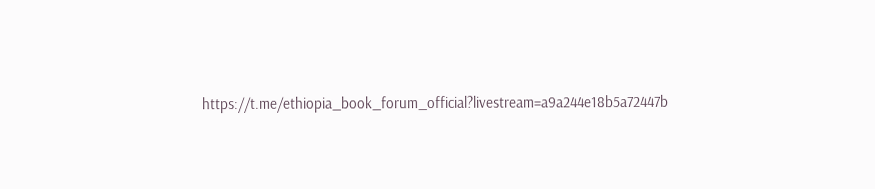https://t.me/ethiopia_book_forum_official?livestream=a9a244e18b5a72447b